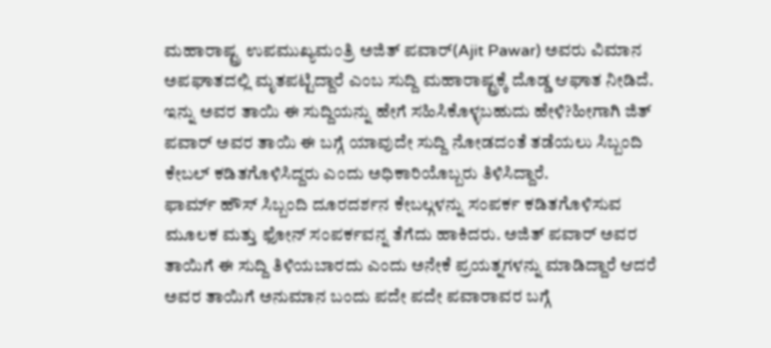ಮಹಾರಾಷ್ಟ್ರ ಉಪಮುಖ್ಯಮಂತ್ರಿ ಅಜಿತ್ ಪವಾರ್(Ajit Pawar) ಅವರು ವಿಮಾನ ಅಪಘಾತದಲ್ಲಿ ಮೃತಪಟ್ಟಿದ್ದಾರೆ ಎಂಬ ಸುದ್ದಿ ಮಹಾರಾಷ್ಟ್ರಕ್ಕೆ ದೊಡ್ಡ ಆಘಾತ ನೀಡಿದೆ. ಇನ್ನು ಅವರ ತಾಯಿ ಈ ಸುದ್ದಿಯನ್ನು ಹೇಗೆ ಸಹಿಸಿಕೊಳ್ಳಬಹುದು ಹೇಳಿ?ಹೀಗಾಗಿ ಜಿತ್ ಪವಾರ್ ಅವರ ತಾಯಿ ಈ ಬಗ್ಗೆ ಯಾವುದೇ ಸುದ್ದಿ ನೋಡದಂತೆ ತಡೆಯಲು ಸಿಬ್ಬಂದಿ ಕೇಬಲ್ ಕಡಿತಗೊಳಿಸಿದ್ದರು ಎಂದು ಅಧಿಕಾರಿಯೊಬ್ಬರು ತಿಳಿಸಿದ್ದಾರೆ.
ಫಾರ್ಮ್ ಹೌಸ್ ಸಿಬ್ಬಂದಿ ದೂರದರ್ಶನ ಕೇಬಲ್ಗಳನ್ನು ಸಂಪರ್ಕ ಕಡಿತಗೊಳಿಸುವ ಮೂಲಕ ಮತ್ತು ಫೋನ್ ಸಂಪರ್ಕವನ್ನ ತೆಗೆದು ಹಾಕಿದರು. ಅಜಿತ್ ಪವಾರ್ ಅವರ ತಾಯಿಗೆ ಈ ಸುದ್ದಿ ತಿಳಿಯಬಾರದು ಎಂದು ಅನೇಕೆ ಪ್ರಯತ್ನಗಳನ್ನು ಮಾಡಿದ್ದಾರೆ ಆದರೆ ಅವರ ತಾಯಿಗೆ ಅನುಮಾನ ಬಂದು ಪದೇ ಪದೇ ಪವಾರಾವರ ಬಗ್ಗೆ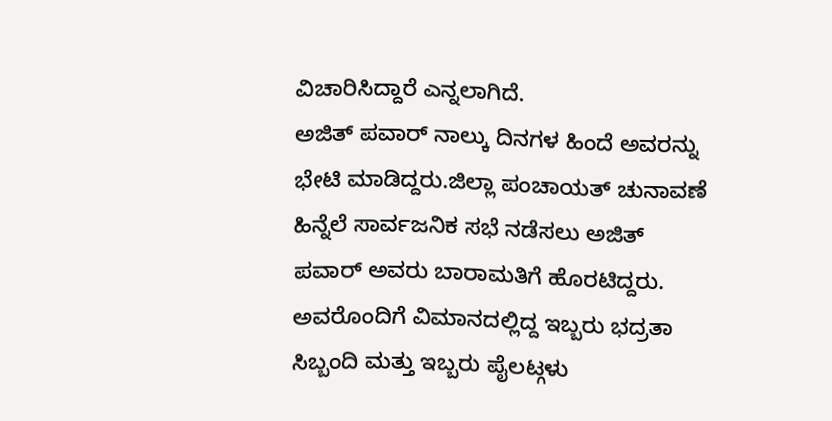ವಿಚಾರಿಸಿದ್ದಾರೆ ಎನ್ನಲಾಗಿದೆ.
ಅಜಿತ್ ಪವಾರ್ ನಾಲ್ಕು ದಿನಗಳ ಹಿಂದೆ ಅವರನ್ನು ಭೇಟಿ ಮಾಡಿದ್ದರು.ಜಿಲ್ಲಾ ಪಂಚಾಯತ್ ಚುನಾವಣೆ ಹಿನ್ನೆಲೆ ಸಾರ್ವಜನಿಕ ಸಭೆ ನಡೆಸಲು ಅಜಿತ್ ಪವಾರ್ ಅವರು ಬಾರಾಮತಿಗೆ ಹೊರಟಿದ್ದರು. ಅವರೊಂದಿಗೆ ವಿಮಾನದಲ್ಲಿದ್ದ ಇಬ್ಬರು ಭದ್ರತಾ ಸಿಬ್ಬಂದಿ ಮತ್ತು ಇಬ್ಬರು ಪೈಲಟ್ಗಳು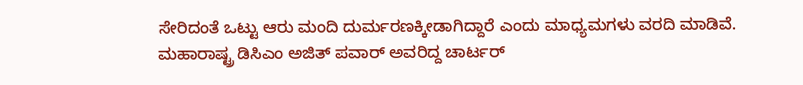ಸೇರಿದಂತೆ ಒಟ್ಟು ಆರು ಮಂದಿ ದುರ್ಮರಣಕ್ಕೀಡಾಗಿದ್ದಾರೆ ಎಂದು ಮಾಧ್ಯಮಗಳು ವರದಿ ಮಾಡಿವೆ.
ಮಹಾರಾಷ್ಟ್ರ ಡಿಸಿಎಂ ಅಜಿತ್ ಪವಾರ್ ಅವರಿದ್ದ ಚಾರ್ಟರ್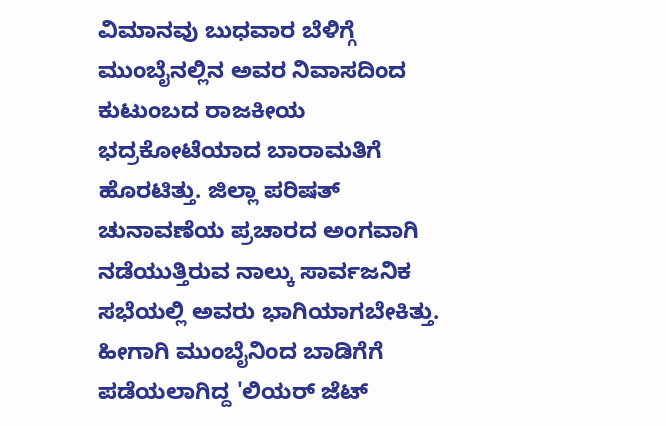ವಿಮಾನವು ಬುಧವಾರ ಬೆಳಿಗ್ಗೆ ಮುಂಬೈನಲ್ಲಿನ ಅವರ ನಿವಾಸದಿಂದ ಕುಟುಂಬದ ರಾಜಕೀಯ ಭದ್ರಕೋಟೆಯಾದ ಬಾರಾಮತಿಗೆ ಹೊರಟಿತ್ತು. ಜಿಲ್ಲಾ ಪರಿಷತ್ ಚುನಾವಣೆಯ ಪ್ರಚಾರದ ಅಂಗವಾಗಿ ನಡೆಯುತ್ತಿರುವ ನಾಲ್ಕು ಸಾರ್ವಜನಿಕ ಸಭೆಯಲ್ಲಿ ಅವರು ಭಾಗಿಯಾಗಬೇಕಿತ್ತು. ಹೀಗಾಗಿ ಮುಂಬೈನಿಂದ ಬಾಡಿಗೆಗೆ ಪಡೆಯಲಾಗಿದ್ದ 'ಲಿಯರ್ ಜೆಟ್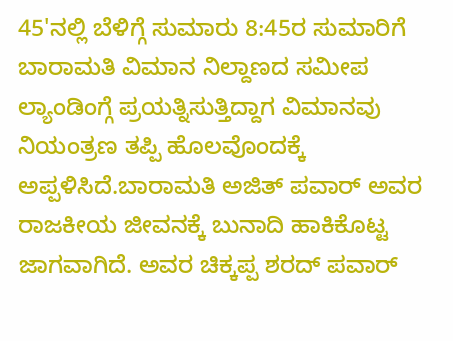45'ನಲ್ಲಿ ಬೆಳಿಗ್ಗೆ ಸುಮಾರು 8:45ರ ಸುಮಾರಿಗೆ ಬಾರಾಮತಿ ವಿಮಾನ ನಿಲ್ದಾಣದ ಸಮೀಪ ಲ್ಯಾಂಡಿಂಗ್ಗೆ ಪ್ರಯತ್ನಿಸುತ್ತಿದ್ದಾಗ ವಿಮಾನವು ನಿಯಂತ್ರಣ ತಪ್ಪಿ ಹೊಲವೊಂದಕ್ಕೆ ಅಪ್ಪಳಿಸಿದೆ.ಬಾರಾಮತಿ ಅಜಿತ್ ಪವಾರ್ ಅವರ ರಾಜಕೀಯ ಜೀವನಕ್ಕೆ ಬುನಾದಿ ಹಾಕಿಕೊಟ್ಟ ಜಾಗವಾಗಿದೆ. ಅವರ ಚಿಕ್ಕಪ್ಪ ಶರದ್ ಪವಾರ್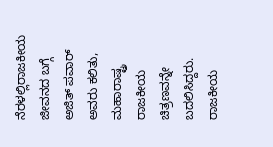ನೆರಳಲ್ಲಿರಾಜಕೀಯ ಜೀವನದ ಬಗ್ಗೆ ಅಜಿತ್ ಪವಾರ್ ಅವರು ಕಲಿತು, ಮಹಾರಾಷ್ಟ್ರ ರಾಜಕೀಯ ಚಿತ್ರಣವನ್ನೇ ಬದಲಿಸಿದ್ದರು. ರಾಜಕೀಯ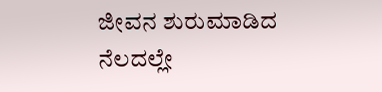ಜೀವನ ಶುರುಮಾಡಿದ ನೆಲದಲ್ಲೇ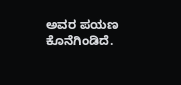ಅವರ ಪಯಣ ಕೊನೆಗಿಂಡಿದೆ.